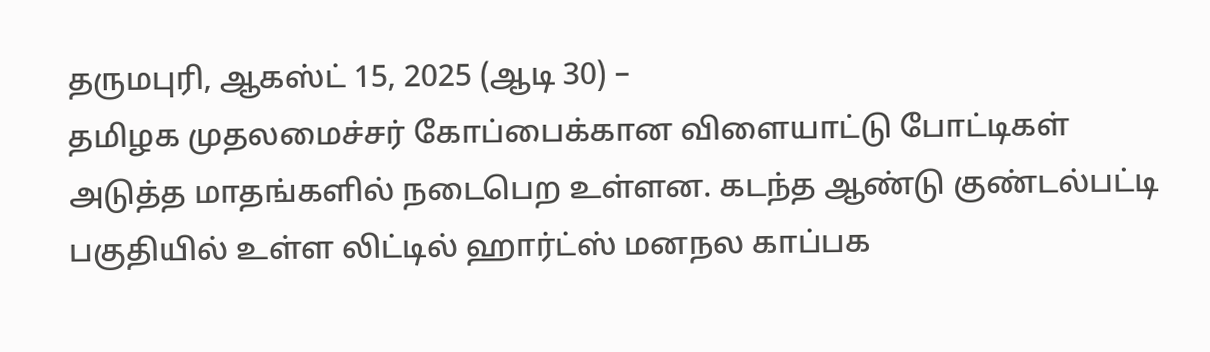தருமபுரி, ஆகஸ்ட் 15, 2025 (ஆடி 30) –
தமிழக முதலமைச்சர் கோப்பைக்கான விளையாட்டு போட்டிகள் அடுத்த மாதங்களில் நடைபெற உள்ளன. கடந்த ஆண்டு குண்டல்பட்டி பகுதியில் உள்ள லிட்டில் ஹார்ட்ஸ் மனநல காப்பக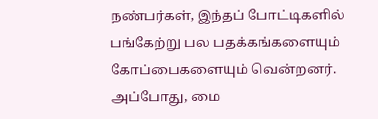நண்பர்கள், இந்தப் போட்டிகளில் பங்கேற்று பல பதக்கங்களையும் கோப்பைகளையும் வென்றனர். அப்போது, மை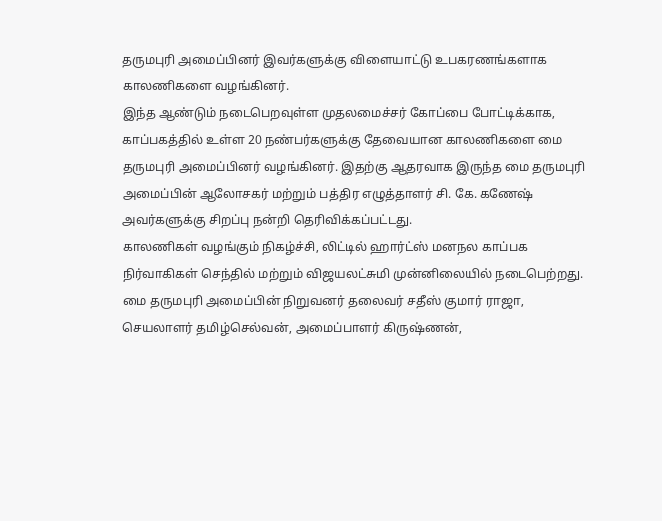தருமபுரி அமைப்பினர் இவர்களுக்கு விளையாட்டு உபகரணங்களாக காலணிகளை வழங்கினர்.
இந்த ஆண்டும் நடைபெறவுள்ள முதலமைச்சர் கோப்பை போட்டிக்காக, காப்பகத்தில் உள்ள 20 நண்பர்களுக்கு தேவையான காலணிகளை மை தருமபுரி அமைப்பினர் வழங்கினர். இதற்கு ஆதரவாக இருந்த மை தருமபுரி அமைப்பின் ஆலோசகர் மற்றும் பத்திர எழுத்தாளர் சி. கே. கணேஷ் அவர்களுக்கு சிறப்பு நன்றி தெரிவிக்கப்பட்டது.
காலணிகள் வழங்கும் நிகழ்ச்சி, லிட்டில் ஹார்ட்ஸ் மனநல காப்பக நிர்வாகிகள் செந்தில் மற்றும் விஜயலட்சுமி முன்னிலையில் நடைபெற்றது. மை தருமபுரி அமைப்பின் நிறுவனர் தலைவர் சதீஸ் குமார் ராஜா, செயலாளர் தமிழ்செல்வன், அமைப்பாளர் கிருஷ்ணன்,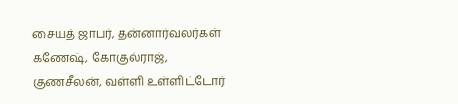சையத் ஜாபர், தன்னார்வலர்கள் கணேஷ், கோகுல்ராஜ், குணசீலன், வள்ளி உள்ளிட்டோர்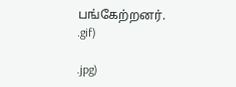பங்கேற்றனர்.
.gif)

.jpg)